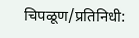चिपळूण/प्रतिनिधी: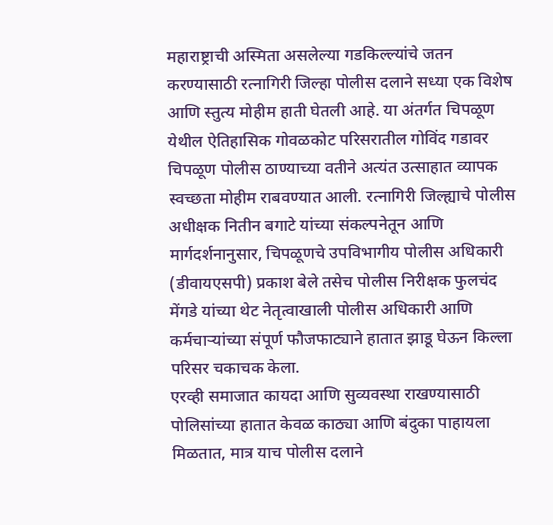महाराष्ट्राची अस्मिता असलेल्या गडकिल्ल्यांचे जतन करण्यासाठी रत्नागिरी जिल्हा पोलीस दलाने सध्या एक विशेष आणि स्तुत्य मोहीम हाती घेतली आहे. या अंतर्गत चिपळूण येथील ऐतिहासिक गोवळकोट परिसरातील गोविंद गडावर चिपळूण पोलीस ठाण्याच्या वतीने अत्यंत उत्साहात व्यापक स्वच्छता मोहीम राबवण्यात आली. रत्नागिरी जिल्ह्याचे पोलीस अधीक्षक नितीन बगाटे यांच्या संकल्पनेतून आणि मार्गदर्शनानुसार, चिपळूणचे उपविभागीय पोलीस अधिकारी (डीवायएसपी) प्रकाश बेले तसेच पोलीस निरीक्षक फुलचंद मेंगडे यांच्या थेट नेतृत्वाखाली पोलीस अधिकारी आणि कर्मचाऱ्यांच्या संपूर्ण फौजफाट्याने हातात झाडू घेऊन किल्ला परिसर चकाचक केला.
एरव्ही समाजात कायदा आणि सुव्यवस्था राखण्यासाठी पोलिसांच्या हातात केवळ काठ्या आणि बंदुका पाहायला मिळतात, मात्र याच पोलीस दलाने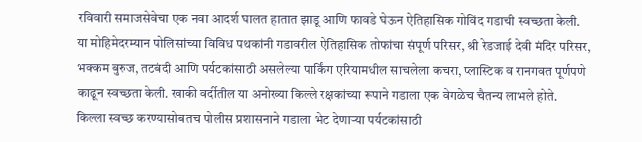रविवारी समाजसेवेचा एक नवा आदर्श घालत हातात झाडू आणि फावडे घेऊन ऐतिहासिक गोविंद गडाची स्वच्छता केली. या मोहिमेदरम्यान पोलिसांच्या विविध पथकांनी गडावरील ऐतिहासिक तोफांचा संपूर्ण परिसर, श्री रेडजाई देवी मंदिर परिसर, भक्कम बुरुज, तटबंदी आणि पर्यटकांसाठी असलेल्या पार्किंग एरियामधील साचलेला कचरा, प्लास्टिक व रानगवत पूर्णपणे काढून स्वच्छता केली. खाकी वर्दीतील या अनोख्या किल्ले रक्षकांच्या रूपाने गडाला एक वेगळेच चैतन्य लाभले होते.
किल्ला स्वच्छ करण्यासोबतच पोलीस प्रशासनाने गडाला भेट देणाऱ्या पर्यटकांसाठी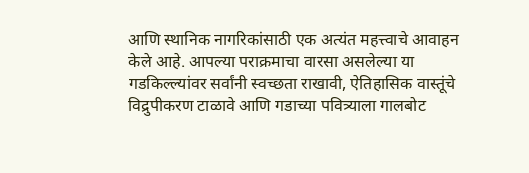आणि स्थानिक नागरिकांसाठी एक अत्यंत महत्त्वाचे आवाहन केले आहे. आपल्या पराक्रमाचा वारसा असलेल्या या गडकिल्ल्यांवर सर्वांनी स्वच्छता राखावी, ऐतिहासिक वास्तूंचे विद्रुपीकरण टाळावे आणि गडाच्या पवित्र्याला गालबोट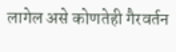लागेल असे कोणतेही गैरवर्तन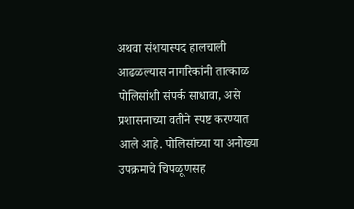अथवा संशयास्पद हालचाली आढळल्यास नागरिकांनी तात्काळ पोलिसांशी संपर्क साधावा, असे प्रशासनाच्या वतीने स्पष्ट करण्यात आले आहे. पोलिसांच्या या अनोख्या उपक्रमाचे चिपळूणसह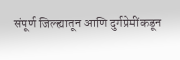संपूर्ण जिल्ह्यातून आणि दुर्गप्रेमींकडून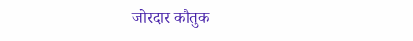जोरदार कौतुक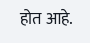होत आहे.